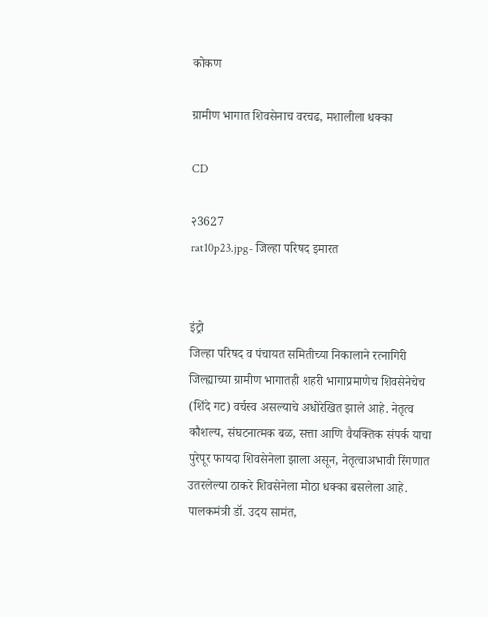कोकण

ग्रामीण भागात शिवसेनाच वरचढ, मशालीला धक्का

CD

२3627
rat10p23.jpg- जिल्हा परिषद इमारत


इंट्रो
जिल्हा परिषद व पंचायत समितीच्या निकालाने रत्नागिरी जिल्ह्याच्या ग्रामीण भागातही शहरी भागाप्रमाणेच शिवसेनेचेच (शिंदे गट) वर्चस्व असल्याचे अधोरेखित झाले आहे. नेतृत्व कौशल्य, संघटनात्मक बळ, सत्ता आणि वैयक्तिक संपर्क याचा पुरेपूर फायदा शिवसेनेला झाला असून, नेतृत्वाअभावी रिंगणात उतरलेल्या ठाकरे शिवसेनेला मोठा धक्का बसलेला आहे. पालकमंत्री डॉ. उदय सामंत,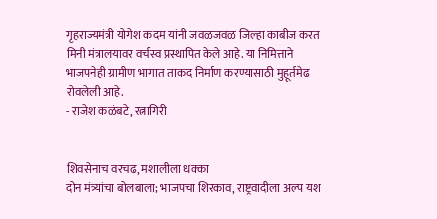गृहराज्यमंत्री योगेश कदम यांनी जवळजवळ जिल्हा काबीज करत मिनी मंत्रालयावर वर्चस्व प्रस्थापित केले आहे. या निमित्ताने भाजपनेही ग्रामीण भागात ताकद निर्माण करण्यासाठी मुहूर्तमेढ रोवलेली आहे.
- राजेश कळंबटे, रत्नागिरी


शिवसेनाच वरचढ, मशालीला धक्का
दोन मंत्र्यांचा बोलबाला; भाजपचा शिरकाव, राष्ट्रवादीला अल्प यश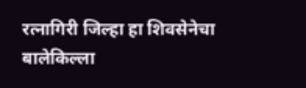रत्नागिरी जिल्हा हा शिवसेनेचा बालेकिल्ला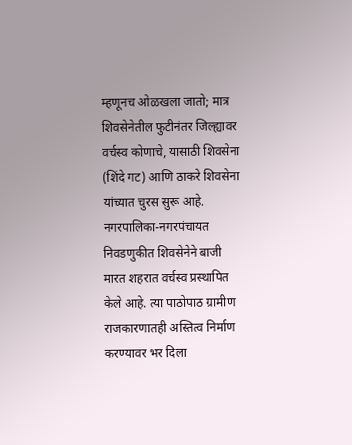म्हणूनच ओळखला जातो; मात्र शिवसेनेतील फुटीनंतर जिल्ह्यावर वर्चस्व कोणाचे, यासाठी शिवसेना (शिंदे गट) आणि ठाकरे शिवसेना यांच्यात चुरस सुरू आहे. नगरपालिका-नगरपंचायत निवडणुकीत शिवसेनेने बाजी मारत शहरात वर्चस्व प्रस्थापित केले आहे. त्या पाठोपाठ ग्रामीण राजकारणातही अस्तित्व निर्माण करण्यावर भर दिला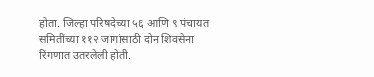होता. जिल्हा परिषदेच्या ५६ आणि ९ पंचायत समितींच्या ११२ जागांसाठी दोन शिवसेना रिंगणात उतरलेली होती.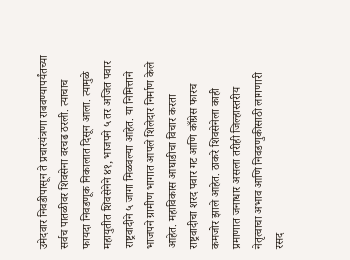उमेदवार निवडीपासून ते प्रचारयंत्रणा राबवण्यापर्यंतच्या सर्वच पातळीवर शिवसेना वरचढ ठरली. त्याचाच फायदा निवडणूक निकालात दिसून आला. त्यामुळे महायुतीत शिवसेनेने ४१, भाजपने ५ तर अजित पवार राष्ट्रवादीने ५ जागा मिळवल्या आहेत. या निमित्ताने भाजपने ग्रामीण भागात आपले शिलेदार निर्माण केले आहेत. महाविकास आघाडीचा विचार करता राष्ट्रवादीचा शरद पवार गट आणि काँग्रेस फारच कमजोर झाले आहेत. ठाकरे शिवसेनेला काही प्रमाणात जनाधार असला तरीही जिल्हास्तरीय नेतृत्वाचा अभाव आणि निवडणुकीसाठी लागणारी रसद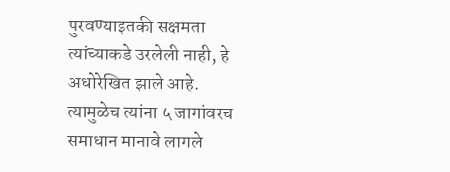पुरवण्याइतकी सक्षमता त्यांच्याकडे उरलेली नाही, हे अधोरेखित झाले आहे. त्यामुळेच त्यांना ५ जागांवरच समाधान मानावे लागले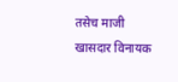तसेच माजी खासदार विनायक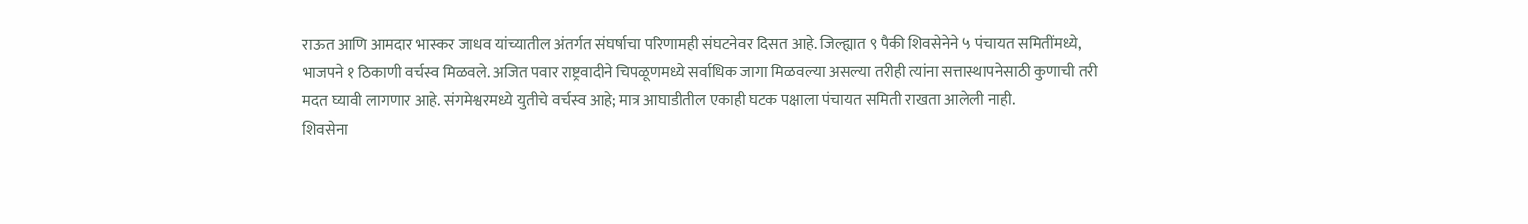राऊत आणि आमदार भास्कर जाधव यांच्यातील अंतर्गत संघर्षाचा परिणामही संघटनेवर दिसत आहे. जिल्ह्यात ९ पैकी शिवसेनेने ५ पंचायत समितींमध्ये, भाजपने १ ठिकाणी वर्चस्व मिळवले. अजित पवार राष्ट्रवादीने चिपळूणमध्ये सर्वाधिक जागा मिळवल्या असल्या तरीही त्यांना सत्तास्थापनेसाठी कुणाची तरी मदत घ्यावी लागणार आहे. संगमेश्वरमध्ये युतीचे वर्चस्व आहे; मात्र आघाडीतील एकाही घटक पक्षाला पंचायत समिती राखता आलेली नाही.
शिवसेना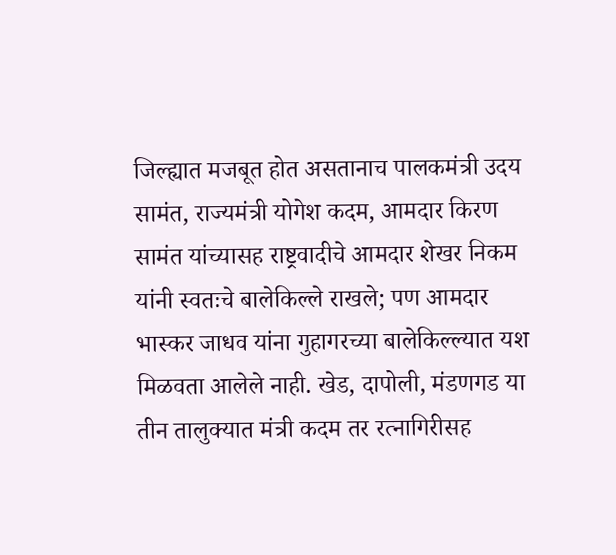जिल्ह्यात मजबूत होत असतानाच पालकमंत्री उदय सामंत, राज्यमंत्री योगेश कदम, आमदार किरण सामंत यांच्यासह राष्ट्रवादीचे आमदार शेखर निकम यांनी स्वतःचे बालेकिल्ले राखले; पण आमदार भास्कर जाधव यांना गुहागरच्या बालेकिल्ल्यात यश मिळवता आलेले नाही. खेड, दापोली, मंडणगड या तीन तालुक्यात मंत्री कदम तर रत्नागिरीसह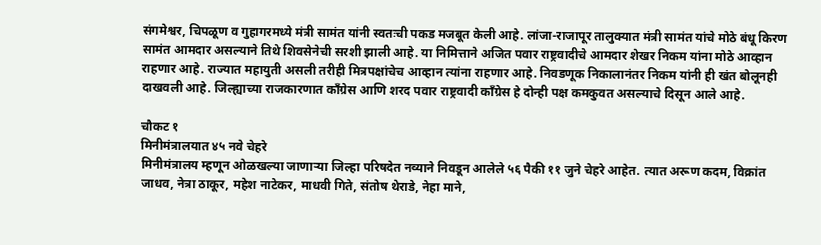संगमेश्वर, चिपळूण व गुहागरमध्ये मंत्री सामंत यांनी स्वतःची पकड मजबूत केली आहे. लांजा-राजापूर तालुक्यात मंत्री सामंत यांचे मोठे बंधू किरण सामंत आमदार असल्याने तिथे शिवसेनेची सरशी झाली आहे. या निमित्ताने अजित पवार राष्ट्रवादीचे आमदार शेखर निकम यांना मोठे आव्हान राहणार आहे. राज्यात महायुती असली तरीही मित्रपक्षांचेच आव्हान त्यांना राहणार आहे. निवडणूक निकालानंतर निकम यांनी ही खंत बोलूनही दाखवली आहे. जिल्ह्याच्या राजकारणात काँग्रेस आणि शरद पवार राष्ट्रवादी काँग्रेस हे दोन्ही पक्ष कमकुवत असल्याचे दिसून आले आहे.

चौकट १
मिनीमंत्रालयात ४५ नवे चेहरे
मिनीमंत्रालय म्हणून ओळखल्या जाणाऱ्या जिल्हा परिषदेत नव्याने निवडून आलेले ५६ पैकी ११ जुने चेहरे आहेत. त्यात अरूण कदम, विक्रांत जाधव, नेत्रा ठाकूर, महेश नाटेकर, माधवी गिते, संतोष थेराडे, नेहा माने,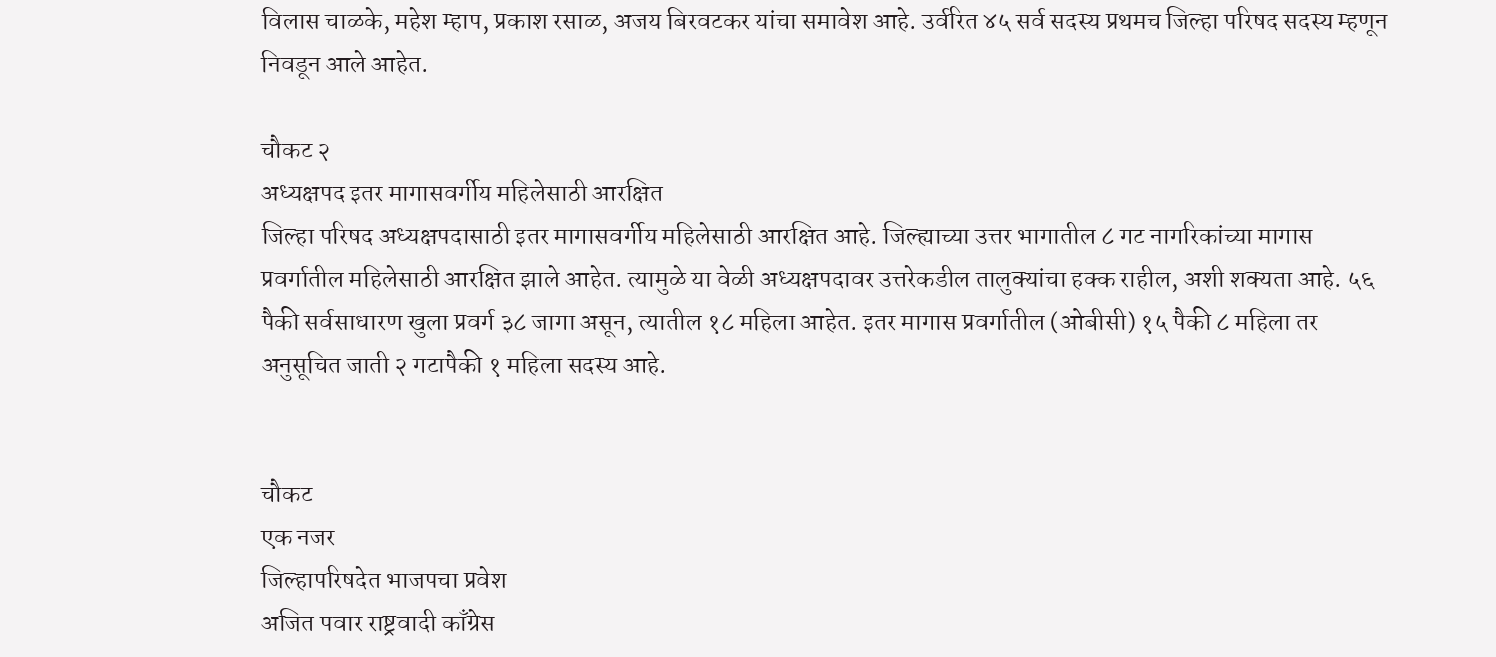विलास चाळके, महेश म्हाप, प्रकाश रसाळ, अजय बिरवटकर यांचा समावेश आहे. उर्वरित ४५ सर्व सदस्य प्रथमच जिल्हा परिषद सदस्य म्हणून निवडून आले आहेत.

चौकट २
अध्यक्षपद इतर मागासवर्गीय महिलेसाठी आरक्षित
जिल्हा परिषद अध्यक्षपदासाठी इतर मागासवर्गीय महिलेसाठी आरक्षित आहे. जिल्ह्याच्या उत्तर भागातील ८ गट नागरिकांच्या मागास प्रवर्गातील महिलेसाठी आरक्षित झाले आहेत. त्यामुळे या वेळी अध्यक्षपदावर उत्तरेकडील तालुक्यांचा हक्क राहील, अशी शक्यता आहे. ५६ पैकी सर्वसाधारण खुला प्रवर्ग ३८ जागा असून, त्यातील १८ महिला आहेत. इतर मागास प्रवर्गातील (ओबीसी) १५ पैकी ८ महिला तर अनुसूचित जाती २ गटापैकी १ महिला सदस्य आहे.


चौकट
एक नजर
जिल्हापरिषदेत भाजपचा प्रवेश
अजित पवार राष्ट्रवादी काँग्रेस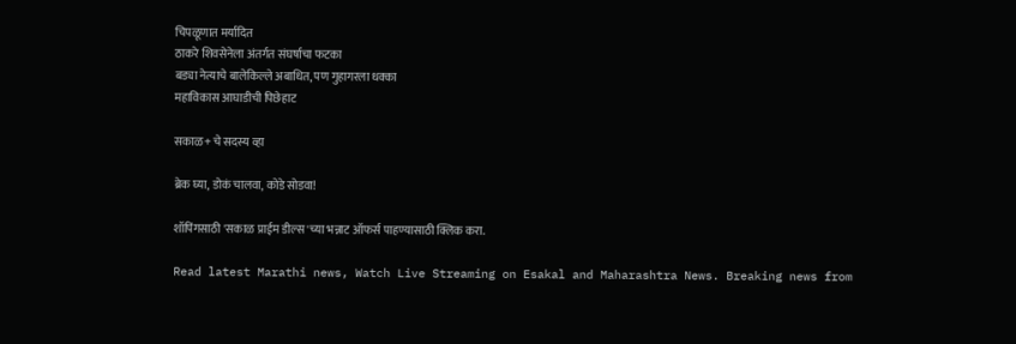चिपळूणात मर्यादित
ठाकरे शिवसेनेला अंतर्गत संघर्षाचा फटका
बड्या नेत्याचे बालेकिल्ले अबाधित, पण गुहागरला धक्का
महाविकास आघाडीची पिछेहाट

सकाळ+ चे सदस्य व्हा

ब्रेक घ्या, डोकं चालवा, कोडे सोडवा!

शॉपिंगसाठी 'सकाळ प्राईम डील्स'च्या भन्नाट ऑफर्स पाहण्यासाठी क्लिक करा.

Read latest Marathi news, Watch Live Streaming on Esakal and Maharashtra News. Breaking news from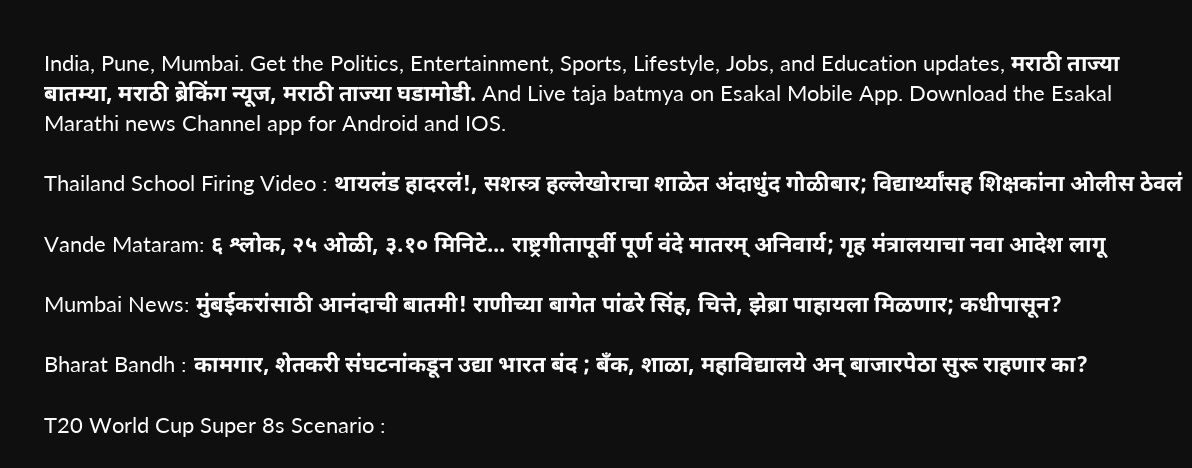India, Pune, Mumbai. Get the Politics, Entertainment, Sports, Lifestyle, Jobs, and Education updates, मराठी ताज्या बातम्या, मराठी ब्रेकिंग न्यूज, मराठी ताज्या घडामोडी. And Live taja batmya on Esakal Mobile App. Download the Esakal Marathi news Channel app for Android and IOS.

Thailand School Firing Video : थायलंड हादरलं!, सशस्त्र हल्लेखोराचा शाळेत अंदाधुंद गोळीबार; विद्यार्थ्यांसह शिक्षकांना ओलीस ठेवलं

Vande Mataram: ६ श्लोक, २५ ओळी, ३.१० मिनिटे... राष्ट्रगीतापूर्वी पूर्ण वंदे मातरम् अनिवार्य; गृह मंत्रालयाचा नवा आदेश लागू

Mumbai News: मुंबईकरांसाठी आनंदाची बातमी! राणीच्या बागेत पांढरे सिंह, चित्ते, झेब्रा पाहायला मिळणार; कधीपासून?

Bharat Bandh : कामगार, शेतकरी संघटनांकडून उद्या भारत बंद ; बँक, शाळा, महाविद्यालये अन् बाजारपेठा सुरू राहणार का?

T20 World Cup Super 8s Scenario :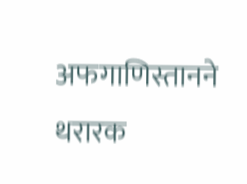अफगाणिस्तानने थरारक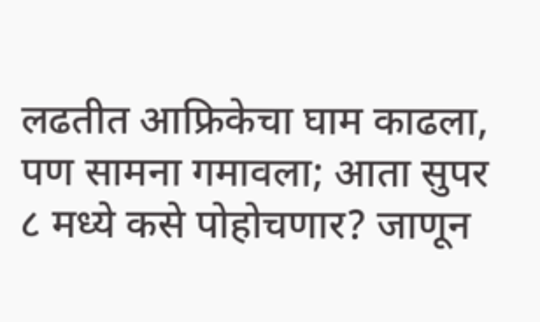लढतीत आफ्रिकेचा घाम काढला, पण सामना गमावला; आता सुपर ८ मध्ये कसे पोहोचणार? जाणून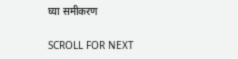घ्या समीकरण

SCROLL FOR NEXT